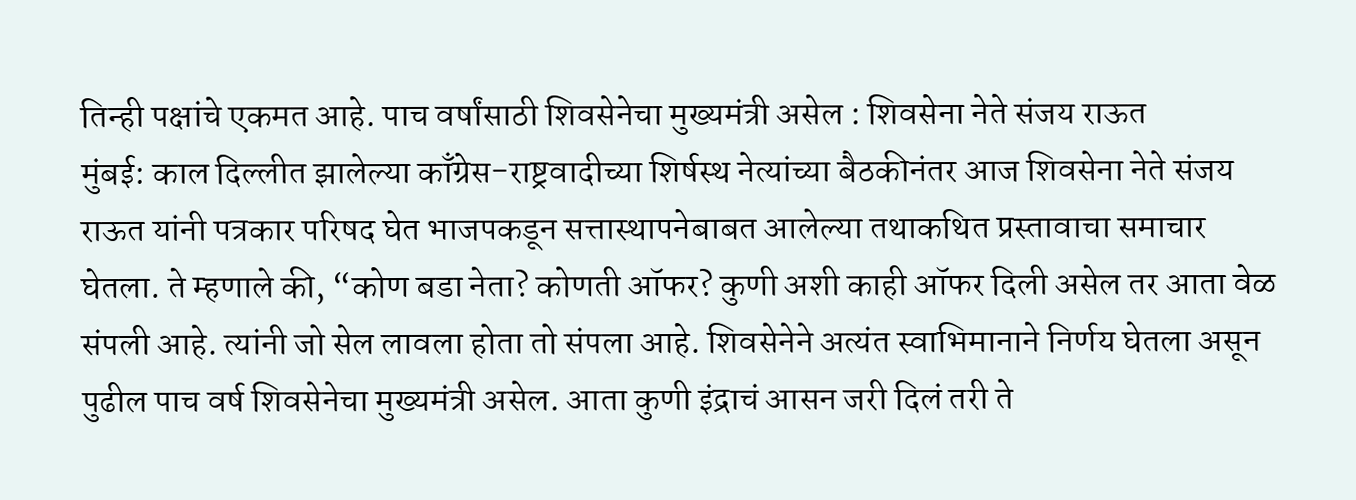तिन्ही पक्षांचे एकमत आहे. पाच वर्षांसाठी शिवसेनेचा मुख्यमंत्री असेल : शिवसेना नेते संजय राऊत
मुंबई: काल दिल्लीत झालेल्या काँग्रेस-राष्ट्रवादीच्या शिर्षस्थ नेत्यांच्या बैठकीनंतर आज शिवसेना नेते संजय राऊत यांनी पत्रकार परिषद घेत भाजपकडून सत्तास्थापनेबाबत आलेल्या तथाकथित प्रस्तावाचा समाचार घेतला. ते म्हणाले की, “कोण बडा नेता? कोणती ऑफर? कुणी अशी काही ऑफर दिली असेल तर आता वेळ संपली आहे. त्यांनी जो सेल लावला होता तो संपला आहे. शिवसेनेने अत्यंत स्वाभिमानाने निर्णय घेतला असून पुढील पाच वर्ष शिवसेनेचा मुख्यमंत्री असेल. आता कुणी इंद्राचं आसन जरी दिलं तरी ते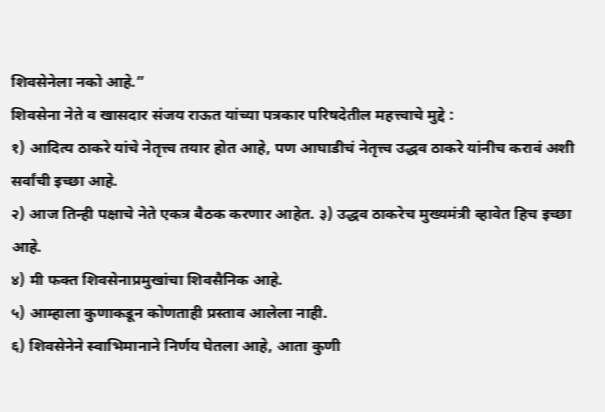शिवसेनेला नको आहे.”
शिवसेना नेते व खासदार संजय राऊत यांच्या पत्रकार परिषदेतील महत्त्वाचे मुद्दे :
१) आदित्य ठाकरे यांचे नेतृत्त्व तयार होत आहे, पण आघाडीचं नेतृत्त्व उद्धव ठाकरे यांनीच करावं अशी सर्वांची इच्छा आहे.
२) आज तिन्ही पक्षाचे नेते एकत्र बैठक करणार आहेत. ३) उद्धव ठाकरेच मुख्यमंत्री व्हावेत हिच इच्छा आहे.
४) मी फक्त शिवसेनाप्रमुखांचा शिवसैनिक आहे.
५) आम्हाला कुणाकडून कोणताही प्रस्ताव आलेला नाही.
६) शिवसेनेने स्वाभिमानाने निर्णय घेतला आहे, आता कुणी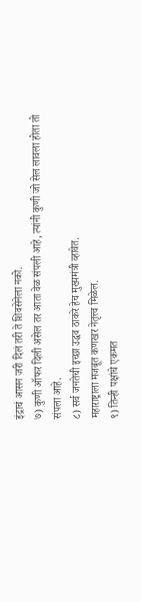इंद्राचं आसन जरी दिलं तरी ते शिवसेनेला नको.
७) कुणी ऑफर दिली असेल तर आता वेळ संपली आहे, त्यांनी कुणी जो सेल लावला होता तो संपला आहे.
८) सर्व जनतेची इच्छा उद्धव ठाकरे हेच मुख्यमंत्री व्हावेत.
महाराष्ट्राला मजबूत कणखर नेतृत्त्व मिळेल.
९) तिन्ही पक्षांचे एकमत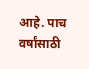आहे. पाच वर्षांसाठी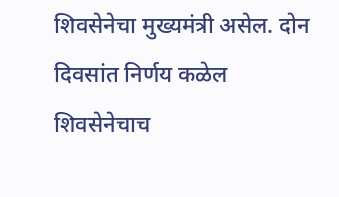शिवसेनेचा मुख्यमंत्री असेल. दोन दिवसांत निर्णय कळेल
शिवसेनेचाच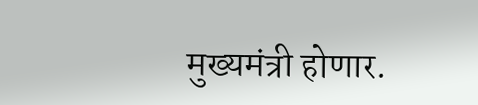मुख्यमंत्री होणार.